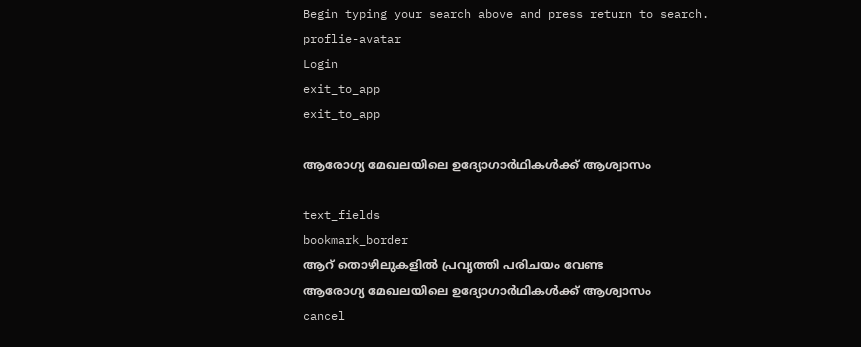Begin typing your search above and press return to search.
proflie-avatar
Login
exit_to_app
exit_to_app

ആരോഗ്യ മേഖലയിലെ ഉദ്യോഗാർഥികൾക്ക് ആശ്വാസം

text_fields
bookmark_border
ആറ് തൊഴിലുകളിൽ പ്രവൃത്തി പരിചയം വേണ്ട
ആരോഗ്യ മേഖലയിലെ ഉദ്യോഗാർഥികൾക്ക് ആശ്വാസം
cancel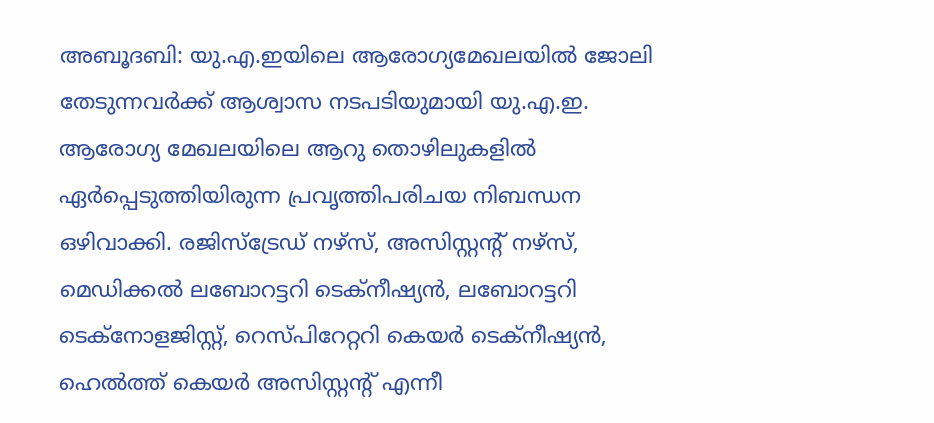അബൂദബി: യു.എ.ഇയിലെ ആരോഗ്യമേഖലയില്‍ ജോലി തേടുന്നവര്‍ക്ക് ആശ്വാസ നടപടിയുമായി യു.എ.ഇ. ആരോഗ്യ മേഖലയിലെ ആറു തൊഴിലുകളില്‍ ഏര്‍പ്പെടുത്തിയിരുന്ന പ്രവൃത്തിപരിചയ നിബന്ധന ഒഴിവാക്കി. രജിസ്‌ട്രേഡ് നഴ്‌സ്, അസിസ്റ്റന്‍റ് നഴ്‌സ്, മെഡിക്കല്‍ ലബോറട്ടറി ടെക്‌നീഷ്യന്‍, ലബോറട്ടറി ടെക്‌നോളജിസ്റ്റ്, റെസ്പിറേറ്ററി കെയര്‍ ടെക്‌നീഷ്യന്‍, ഹെല്‍ത്ത് കെയര്‍ അസിസ്റ്റന്‍റ് എന്നീ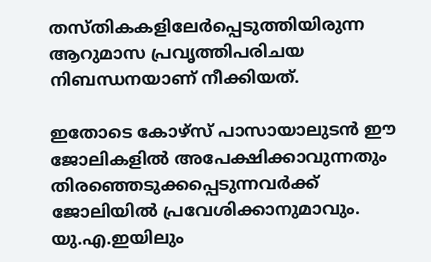തസ്തികകളിലേര്‍പ്പെടുത്തിയിരുന്ന ആറുമാസ പ്രവൃത്തിപരിചയ നിബന്ധനയാണ് നീക്കിയത്.

ഇതോടെ കോഴ്‌സ് പാസായാലുടന്‍ ഈ ജോലികളില്‍ അപേക്ഷിക്കാവുന്നതും തിരഞ്ഞെടുക്കപ്പെടുന്നവര്‍ക്ക് ജോലിയില്‍ പ്രവേശിക്കാനുമാവും. യു.എ.ഇയിലും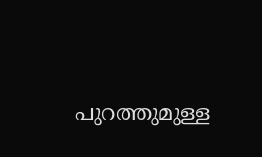പുറത്തുമുള്ള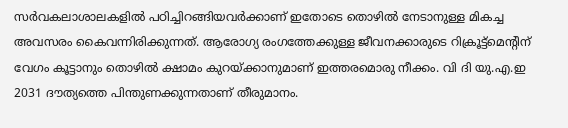സര്‍വകലാശാലകളില്‍ പഠിച്ചിറങ്ങിയവര്‍ക്കാണ് ഇതോടെ തൊഴില്‍ നേടാനുള്ള മികച്ച അവസരം കൈവന്നിരിക്കുന്നത്. ആരോഗ്യ രംഗത്തേക്കുള്ള ജീവനക്കാരുടെ റിക്രൂട്ട്‌മെന്‍റിന് വേഗം കൂട്ടാനും തൊഴില്‍ ക്ഷാമം കുറയ്ക്കാനുമാണ് ഇത്തരമൊരു നീക്കം. വി ദി യു.എ.ഇ 2031 ദൗത്യത്തെ പിന്തുണക്കുന്നതാണ് തീരുമാനം.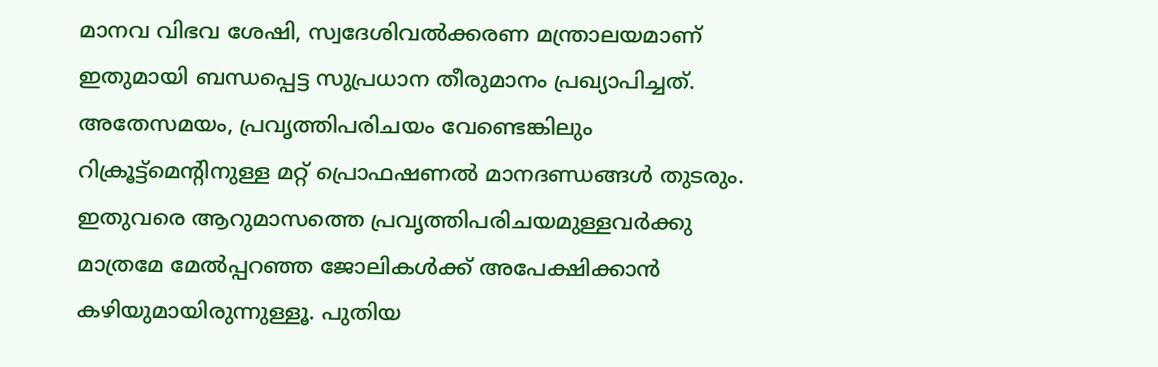മാനവ വിഭവ ശേഷി, സ്വദേശിവല്‍ക്കരണ മന്ത്രാലയമാണ് ഇതുമായി ബന്ധപ്പെട്ട സുപ്രധാന തീരുമാനം പ്രഖ്യാപിച്ചത്. അതേസമയം, പ്രവൃത്തിപരിചയം വേണ്ടെങ്കിലും റിക്രൂട്ട്‌മെന്‍റിനുള്ള മറ്റ് പ്രൊഫഷണല്‍ മാനദണ്ഡങ്ങള്‍ തുടരും. ഇതുവരെ ആറുമാസത്തെ പ്രവൃത്തിപരിചയമുള്ളവര്‍ക്കു മാത്രമേ മേല്‍പ്പറഞ്ഞ ജോലികള്‍ക്ക് അപേക്ഷിക്കാന്‍ കഴിയുമായിരുന്നുള്ളൂ. പുതിയ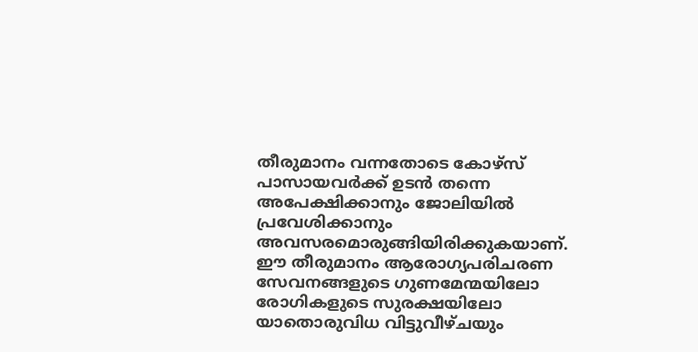തീരുമാനം വന്നതോടെ കോഴ്‌സ് പാസായവര്‍ക്ക് ഉടന്‍ തന്നെ അപേക്ഷിക്കാനും ജോലിയില്‍ പ്രവേശിക്കാനും അവസരമൊരുങ്ങിയിരിക്കുകയാണ്. ഈ തീരുമാനം ആരോഗ്യപരിചരണ സേവനങ്ങളുടെ ഗുണമേന്മയിലോ രോഗികളുടെ സുരക്ഷയിലോ യാതൊരുവിധ വിട്ടുവീഴ്ചയും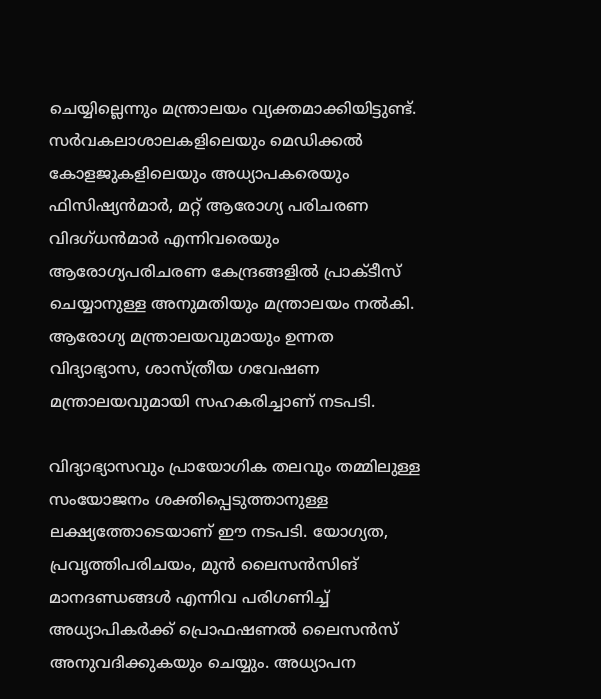ചെയ്യില്ലെന്നും മന്ത്രാലയം വ്യക്തമാക്കിയിട്ടുണ്ട്. സര്‍വകലാശാലകളിലെയും മെഡിക്കല്‍ കോളജുകളിലെയും അധ്യാപകരെയും ഫിസിഷ്യന്‍മാര്‍, മറ്റ് ആരോഗ്യ പരിചരണ വിദഗ്ധന്‍മാര്‍ എന്നിവരെയും ആരോഗ്യപരിചരണ കേന്ദ്രങ്ങളില്‍ പ്രാക്ടീസ് ചെയ്യാനുള്ള അനുമതിയും മന്ത്രാലയം നല്‍കി. ആരോഗ്യ മന്ത്രാലയവുമായും ഉന്നത വിദ്യാഭ്യാസ, ശാസ്ത്രീയ ഗവേഷണ മന്ത്രാലയവുമായി സഹകരിച്ചാണ് നടപടി.

വിദ്യാഭ്യാസവും പ്രായോഗിക തലവും തമ്മിലുള്ള സംയോജനം ശക്തിപ്പെടുത്താനുള്ള ലക്ഷ്യത്തോടെയാണ് ഈ നടപടി. യോഗ്യത, പ്രവൃത്തിപരിചയം, മുന്‍ ലൈസന്‍സിങ് മാനദണ്ഡങ്ങള്‍ എന്നിവ പരിഗണിച്ച് അധ്യാപികര്‍ക്ക് പ്രൊഫഷണല്‍ ലൈസന്‍സ് അനുവദിക്കുകയും ചെയ്യും. അധ്യാപന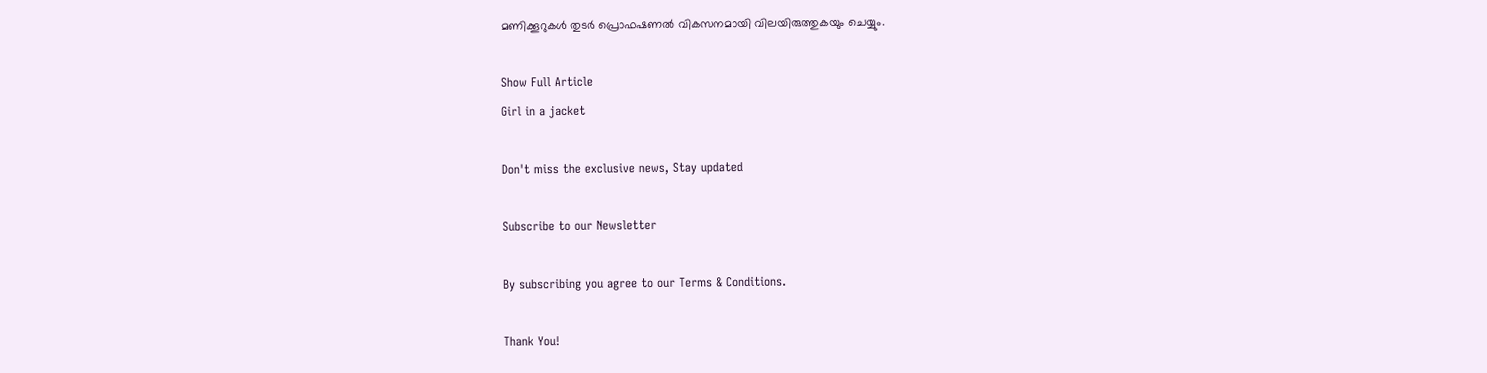മണിക്കൂറുകള്‍ തുടര്‍ പ്രൊഫഷണല്‍ വികസനമായി വിലയിരുത്തുകയും ചെയ്യും.

Show Full Article
Girl in a jacket

Don't miss the exclusive news, Stay updated

Subscribe to our Newsletter

By subscribing you agree to our Terms & Conditions.

Thank You!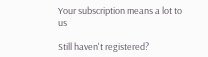Your subscription means a lot to us

Still haven't registered?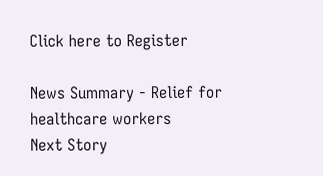Click here to Register

News Summary - Relief for healthcare workers
Next Story